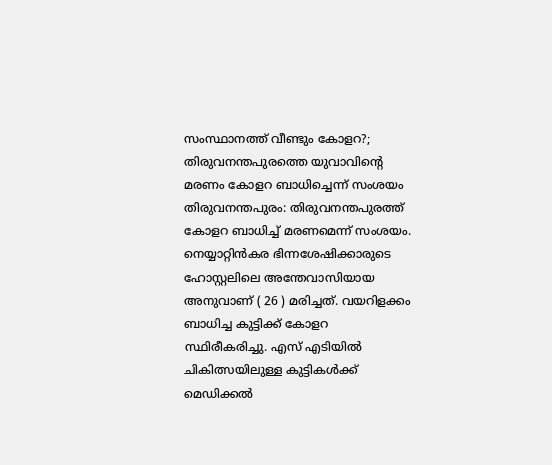സംസ്ഥാനത്ത് വീണ്ടും കോളറ?; തിരുവനന്തപുരത്തെ യുവാവിന്റെ മരണം കോളറ ബാധിച്ചെന്ന് സംശയം
തിരുവനന്തപുരം: തിരുവനന്തപുരത്ത് കോളറ ബാധിച്ച് മരണമെന്ന് സംശയം. നെയ്യാറ്റിൻകര ഭിന്നശേഷിക്കാരുടെ ഹോസ്റ്റലിലെ അന്തേവാസിയായ അനുവാണ് ( 26 ) മരിച്ചത്. വയറിളക്കം ബാധിച്ച കുട്ടിക്ക് കോളറ സ്ഥിരീകരിച്ചു. എസ് എടിയിൽ ചികിത്സയിലുള്ള കുട്ടികൾക്ക് മെഡിക്കൽ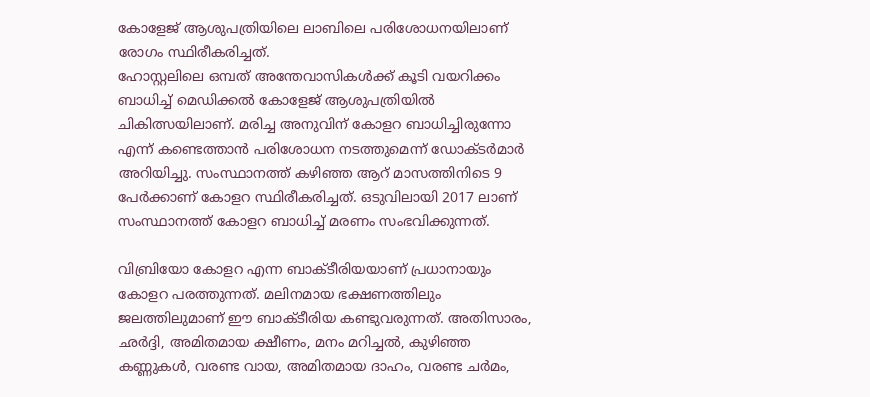കോളേജ് ആശുപത്രിയിലെ ലാബിലെ പരിശോധനയിലാണ് രോഗം സ്ഥിരീകരിച്ചത്.
ഹോസ്റ്റലിലെ ഒമ്പത് അന്തേവാസികൾക്ക് കൂടി വയറിക്കം ബാധിച്ച് മെഡിക്കൽ കോളേജ് ആശുപത്രിയിൽ ചികിത്സയിലാണ്. മരിച്ച അനുവിന് കോളറ ബാധിച്ചിരുന്നോ എന്ന് കണ്ടെത്താൻ പരിശോധന നടത്തുമെന്ന് ഡോക്ടർമാർ അറിയിച്ചു. സംസ്ഥാനത്ത് കഴിഞ്ഞ ആറ് മാസത്തിനിടെ 9 പേർക്കാണ് കോളറ സ്ഥിരീകരിച്ചത്. ഒടുവിലായി 2017 ലാണ് സംസ്ഥാനത്ത് കോളറ ബാധിച്ച് മരണം സംഭവിക്കുന്നത്.

വിബ്രിയോ കോളറ എന്ന ബാക്ടീരിയയാണ് പ്രധാനായും കോളറ പരത്തുന്നത്. മലിനമായ ഭക്ഷണത്തിലും ജലത്തിലുമാണ് ഈ ബാക്ടീരിയ കണ്ടുവരുന്നത്. അതിസാരം, ഛർദ്ദി, അമിതമായ ക്ഷീണം, മനം മറിച്ചൽ, കുഴിഞ്ഞ കണ്ണുകൾ, വരണ്ട വായ, അമിതമായ ദാഹം, വരണ്ട ചർമം,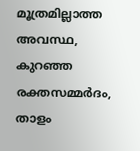മൂത്രമില്ലാത്ത അവസ്ഥ, കുറഞ്ഞ രക്തസമ്മർദം, താളം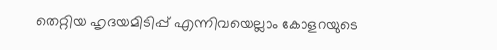തെറ്റിയ ഹൃദയമിടിപ്പ് എന്നിവയെല്ലാം കോളറയുടെ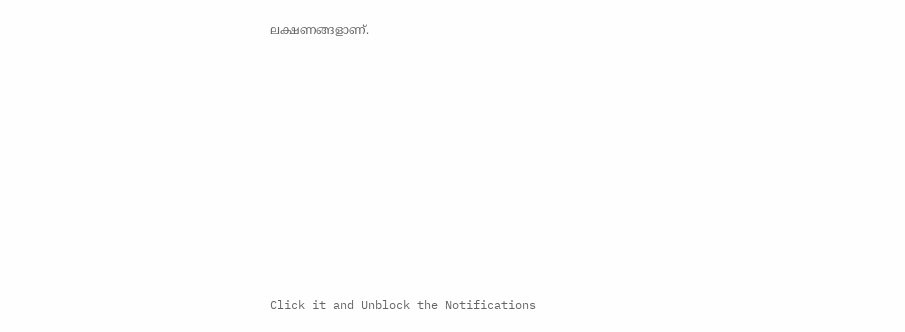ലക്ഷണങ്ങളാണ്.












Click it and Unblock the Notifications